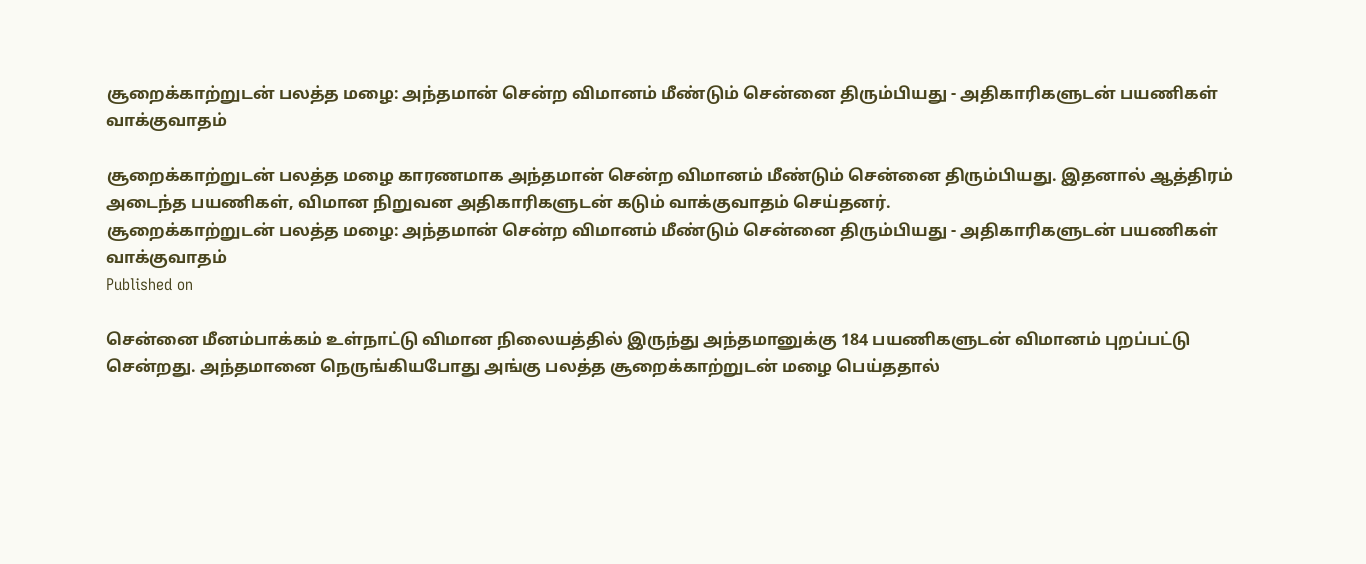சூறைக்காற்றுடன் பலத்த மழை: அந்தமான் சென்ற விமானம் மீண்டும் சென்னை திரும்பியது - அதிகாரிகளுடன் பயணிகள் வாக்குவாதம்

சூறைக்காற்றுடன் பலத்த மழை காரணமாக அந்தமான் சென்ற விமானம் மீண்டும் சென்னை திரும்பியது. இதனால் ஆத்திரம் அடைந்த பயணிகள், விமான நிறுவன அதிகாரிகளுடன் கடும் வாக்குவாதம் செய்தனர்.
சூறைக்காற்றுடன் பலத்த மழை: அந்தமான் சென்ற விமானம் மீண்டும் சென்னை திரும்பியது - அதிகாரிகளுடன் பயணிகள் வாக்குவாதம்
Published on

சென்னை மீனம்பாக்கம் உள்நாட்டு விமான நிலையத்தில் இருந்து அந்தமானுக்கு 184 பயணிகளுடன் விமானம் புறப்பட்டு சென்றது. அந்தமானை நெருங்கியபோது அங்கு பலத்த சூறைக்காற்றுடன் மழை பெய்ததால்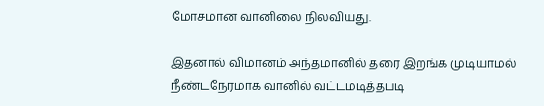மோசமான வானிலை நிலவியது.

இதனால் விமானம் அந்தமானில் தரை இறங்க முடியாமல் நீண்டநேரமாக வானில் வட்டமடித்தபடி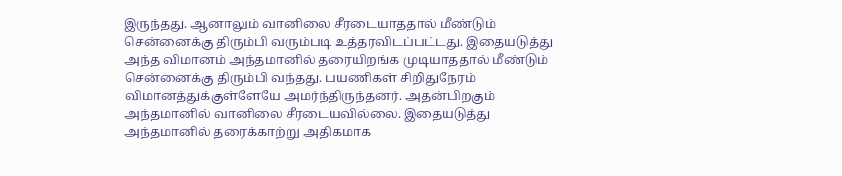இருந்தது. ஆனாலும் வானிலை சீரடையாததால் மீண்டும் சென்னைக்கு திரும்பி வரும்படி உத்தரவிடப்பட்டது. இதையடுத்து அந்த விமானம் அந்தமானில் தரையிறங்க முடியாததால் மீண்டும் சென்னைக்கு திரும்பி வந்தது. பயணிகள் சிறிதுநேரம் விமானத்துக்குள்ளேயே அமர்ந்திருந்தனர். அதன்பிறகும் அந்தமானில் வானிலை சீரடையவில்லை. இதையடுத்து அந்தமானில் தரைக்காற்று அதிகமாக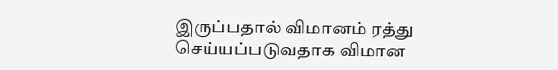இருப்பதால் விமானம் ரத்து செய்யப்படுவதாக விமான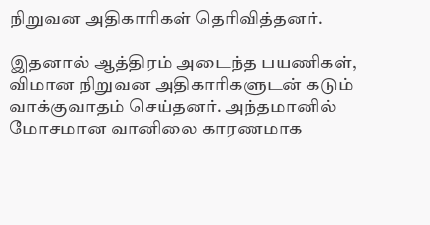நிறுவன அதிகாரிகள் தெரிவித்தனர்.

இதனால் ஆத்திரம் அடைந்த பயணிகள், விமான நிறுவன அதிகாரிகளுடன் கடும் வாக்குவாதம் செய்தனர். அந்தமானில் மோசமான வானிலை காரணமாக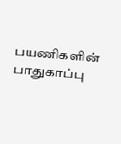பயணிகளின் பாதுகாப்பு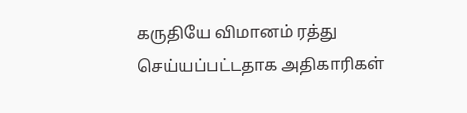கருதியே விமானம் ரத்து செய்யப்பட்டதாக அதிகாரிகள்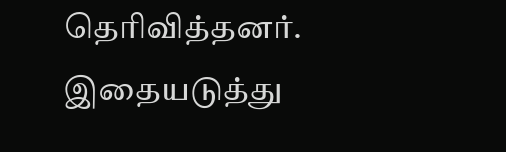தெரிவித்தனர். இதையடுத்து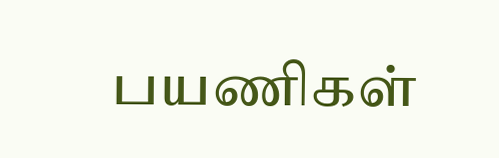பயணிகள்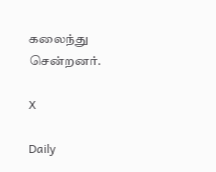கலைந்து சென்றனர்.

X

Daily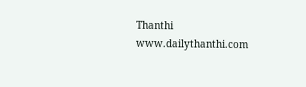Thanthi
www.dailythanthi.com